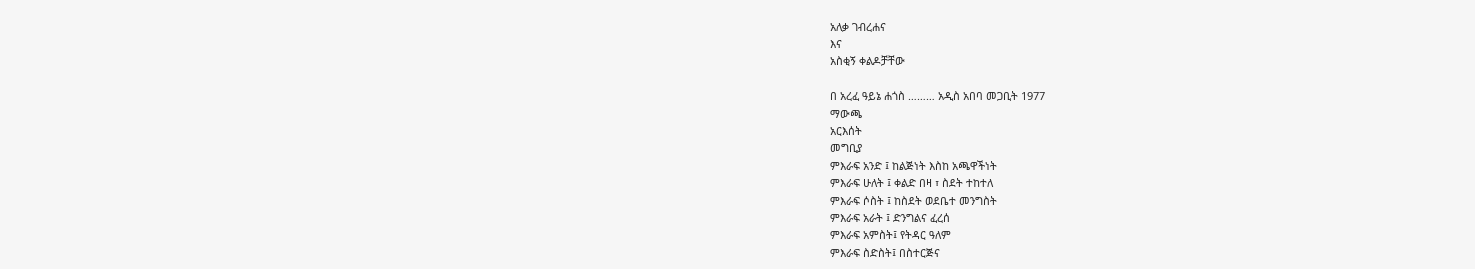አለቃ ገብረሐና
እና
አስቂኝ ቀልዶቻቸው

በ አረፈ ዓይኔ ሐጎስ ……… አዲስ አበባ መጋቢት 1977
ማውጫ
አርእሰት
መግቢያ
ምእራፍ አንድ ፤ ከልጅነት እስከ አጫዋችነት
ምእራፍ ሁለት ፤ ቀልድ በዛ ፣ ስደት ተከተለ
ምእራፍ ሶስት ፤ ከስደት ወደቤተ መንግስት
ምእራፍ አራት ፤ ድንግልና ፈረሰ
ምእራፍ አምስት፤ የትዳር ዓለም
ምእራፍ ስድስት፤ በስተርጅና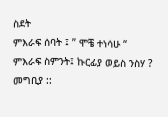ስደት
ምእራፍ ሰባት ፤ ” ሞቼ ተነሳሁ “
ምእራፍ ስምንት፤ ኩርፊያ ወይስ ንስሃ ?
መግቢያ ::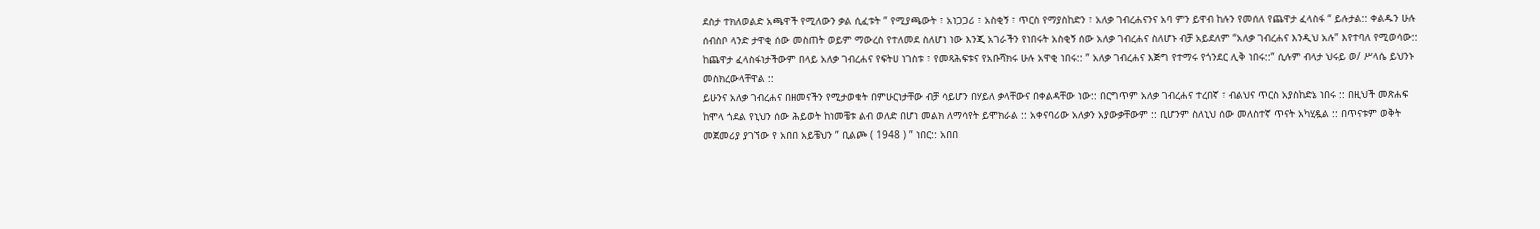ደስታ ተክለወልድ አጫዋች የሚለውን ቃል ሲፈቱት ” የሚያጫውት ፣ አነጋጋሪ ፣ አስቂኝ ፣ ጥርስ የማያስከድን ፣ አለቃ ገብረሐናንና አባ ምን ይዋብ ከሉን የመሰለ የጨዋታ ፈላስፋ “ ይሉታል:: ቀልዱን ሁሉ ሰብስቦ ላንድ ታዋቂ ሰው መስጠት ወይም ማውረስ የተለመደ ስለሆነ ነው እንጂ አገራችን የነበሩት አስቂኝ ሰው አለቃ ገብረሐና ስለሆኑ ብቻ አይደለም “አለቃ ገብረሐና እንዲህ አሉ” እየተባለ የሚወሳው:: ከጨዋታ ፈላስፋነታችውም በላይ አለቃ ገብረሐና የፍትሀ ነገስቱ ፣ የመጻሕፍቱና የአቡሻክሩ ሁሉ አዋቂ ነበሩ:: ” አለቃ ገብረሐና እጅግ የተማሩ የጎንደር ሊቅ ነበሩ::” ሲሉም ብላታ ህሩይ ወ/ ሥላሴ ይህንኑ መስክረውላቸዋል ::
ይሁንና አለቃ ገብረሐና በዘመናችን የሚታወቁት በምሁርነታቸው ብቻ ሳይሆን በሃይለ ቃላቸውና በቀልዳቸው ነው:: በርግጥም አለቃ ገብረሐና ተረበኛ ፣ ብልህና ጥርስ አያስከድኔ ነበሩ :: በዚህች መጽሐፍ ከሞላ ጎደል የኒህን ሰው ሕይወት ከነመቼቱ ልብ ወለድ በሆነ መልክ ለማሳየት ይሞክራል :: አቀናባሪው አለቃን አያውቃቸውም :: ቢሆንም ስለኒህ ሰው መለስተኛ ጥናት አካሂዷል :: በጥናቱም ወቅት መጀመሪያ ያገኘው የ አበበ አይቼህን ” ቢልጮ ( 1948 ) ” ነበር:: አበበ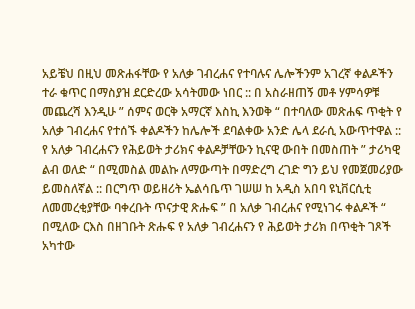አይቼህ በዚህ መጽሐፋቸው የ አለቃ ገብረሐና የተባሉና ሌሎችንም አገረኛ ቀልዶችን ተራ ቁጥር በማስያዝ ደርድረው አሳትመው ነበር :: በ አስራዘጠኝ መቶ ሃምሳዎቹ መጨረሻ እንዲሁ ” ሰምና ወርቅ አማርኛ እስኪ እንወቅ “ በተባለው መጽሐፍ ጥቂት የ አለቃ ገብረሐና የተሰኙ ቀልዶችን ከሌሎች ደባልቀው አንድ ሌላ ደራሲ አውጥተዋል ::
የ አለቃ ገብረሐናን የሕይወት ታሪክና ቀልዶቻቸውን ኪናዊ ውበት በመስጠት ” ታሪካዊ ልብ ወለድ “ በሚመስል መልኩ ለማውጣት በማድረግ ረገድ ግን ይህ የመጀመሪያው ይመስለኛል :: በርግጥ ወይዘሪት ኤልሳቤጥ ገሠሠ ከ አዲስ አበባ ዩኒቨርሲቲ ለመመረቂያቸው ባቀረቡት ጥናታዊ ጽሑፍ ” በ አለቃ ገብረሐና የሚነገሩ ቀልዶች “ በሚለው ርእስ በዘገቡት ጽሑፍ የ አለቃ ገብረሐናን የ ሕይወት ታሪክ በጥቂት ገጾች አካተው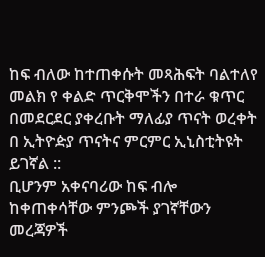ከፍ ብለው ከተጠቀሱት መጻሕፍት ባልተለየ መልክ የ ቀልድ ጥርቅሞችን በተራ ቁጥር በመደርደር ያቀረቡት ማለፊያ ጥናት ወረቀት በ ኢትዮዽያ ጥናትና ምርምር ኢኒስቲትዩት ይገኛል ::
ቢሆንም አቀናባሪው ከፍ ብሎ ከቀጠቀሳቸው ምንጮች ያገኛቸውን መረጃዎች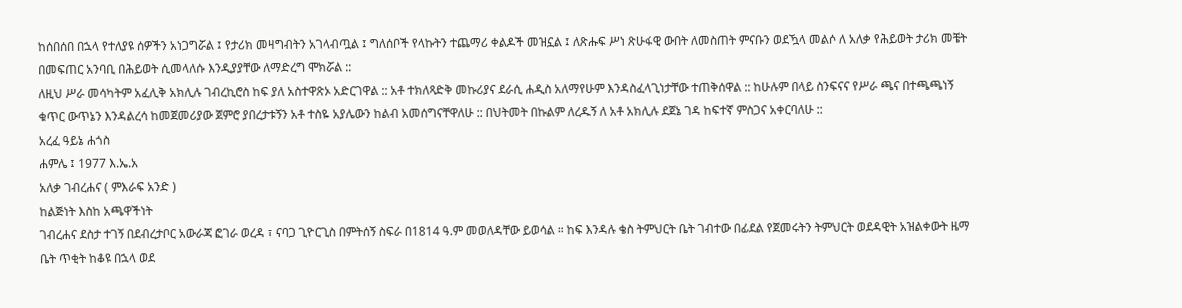ከሰበሰበ በኋላ የተለያዩ ሰዎችን አነጋግሯል ፤ የታሪክ መዛግብትን አገላብጧል ፤ ግለሰቦች የላኩትን ተጨማሪ ቀልዶች መዝኗል ፤ ለጽሑፍ ሥነ ጽሁፋዊ ውበት ለመስጠት ምናቡን ወደዃላ መልሶ ለ አለቃ የሕይወት ታሪክ መቼት በመፍጠር አንባቢ በሕይወት ሲመላለሱ እንዲያያቸው ለማድረግ ሞክሯል ::
ለዚህ ሥራ መሳካትም አፈሊቅ አክሊሉ ገብረኪሮስ ከፍ ያለ አስተዋጽኦ አድርገዋል :: አቶ ተክለጻድቅ መኩሪያና ደራሲ ሐዲስ አለማየሁም እንዳስፈላጊነታቸው ተጠቅሰዋል :: ከሁሉም በላይ ስንፍናና የሥራ ጫና በተጫጫነኝ ቁጥር ውጥኔን እንዳልረሳ ከመጀመሪያው ጀምሮ ያበረታቱኝን አቶ ተስዬ አያሌውን ከልብ አመሰግናቸዋለሁ :: በህትመት በኩልም ለረዱኝ ለ አቶ አክሊሉ ደጀኔ ገዳ ከፍተኛ ምስጋና አቀርባለሁ ::
አረፈ ዓይኔ ሐጎስ
ሐምሌ ፤ 1977 እ.ኤ.አ
አለቃ ገብረሐና ( ምእራፍ አንድ )
ከልጅነት እስከ አጫዋችነት
ገብረሐና ደስታ ተገኝ በደብረታቦር አውራጃ ፎገራ ወረዳ ፣ ናባጋ ጊዮርጊስ በምትሰኝ ስፍራ በ1814 ዓ.ም መወለዳቸው ይወሳል ። ከፍ እንዳሉ ቄስ ትምህርት ቤት ገብተው በፊደል የጀመሩትን ትምህርት ወደዳዊት አዝልቀውት ዜማ ቤት ጥቂት ከቆዩ በኋላ ወደ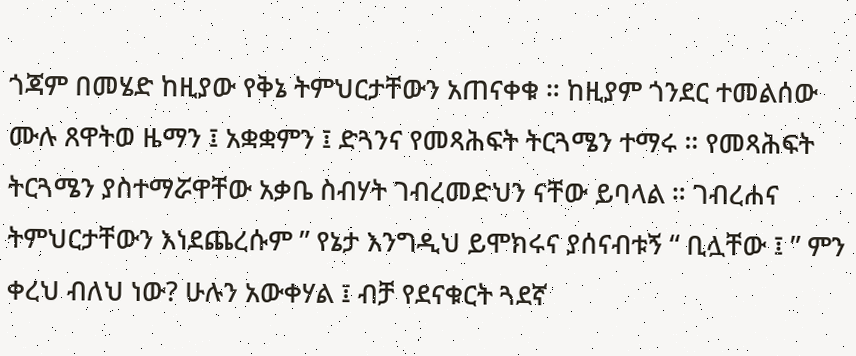ጎጃም በመሄድ ከዚያው የቅኔ ትምህርታቸውን አጠናቀቁ ። ከዚያም ጎንደር ተመልሰው ሙሉ ጸዋትወ ዜማን ፤ አቋቋምን ፤ ድጓንና የመጻሕፍት ትርጓሜን ተማሩ ። የመጻሕፍት ትርጓሜን ያስተማሯዋቸው አቃቤ ስብሃት ገብረመድህን ናቸው ይባላል ። ገብረሐና ትምህርታቸውን እነደጨረሱም ” የኔታ እንግዲህ ይሞክሩና ያሰናብቱኝ “ ቢሏቸው ፤ ” ምን ቀረህ ብለህ ነው? ሁሉን አውቀሃል ፤ ብቻ የደናቁርት ጓደኛ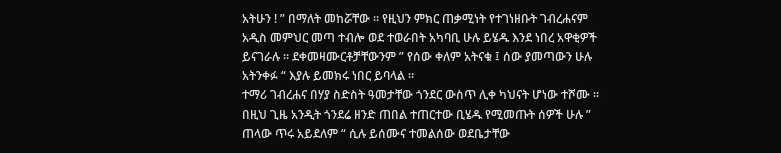አትሁን ! ” በማለት መከሯቸው ። የዚህን ምክር ጠቃሚነት የተገነዘቡት ገብረሐናም አዲስ መምህር መጣ ተብሎ ወደ ተወራበት አካባቢ ሁሉ ይሄዱ እንደ ነበረ አዋቂዎች ይናገራሉ ። ደቀመዛሙርቶቻቸውንም ” የሰው ቀለም አትናቁ ፤ ሰው ያመጣውን ሁሉ አትንቀፉ “ እያሉ ይመክሩ ነበር ይባላል ።
ተማሪ ገብረሐና በሃያ ስድስት ዓመታቸው ጎንደር ውስጥ ሊቀ ካህናት ሆነው ተሾሙ ። በዚህ ጊዜ አንዲት ጎንደሬ ዘንድ ጠበል ተጠርተው ቢሄዱ የሚመጡት ሰዎች ሁሉ ” ጠላው ጥሩ አይደለም “ ሲሉ ይሰሙና ተመልሰው ወደቤታቸው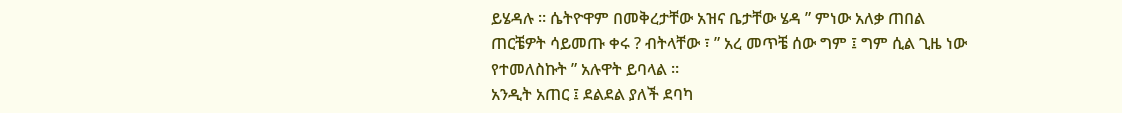ይሄዳሉ ። ሴትዮዋም በመቅረታቸው አዝና ቤታቸው ሄዳ ” ምነው አለቃ ጠበል ጠርቼዎት ሳይመጡ ቀሩ ? ብትላቸው ፣ ” አረ መጥቼ ሰው ግም ፤ ግም ሲል ጊዜ ነው የተመለስኩት ” አሉዋት ይባላል ።
አንዲት አጠር ፤ ደልደል ያለች ደባካ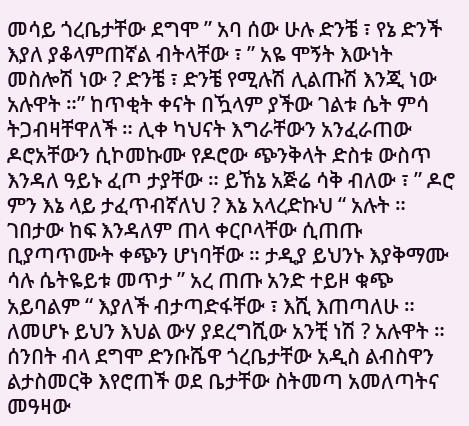መሳይ ጎረቤታቸው ደግሞ ” አባ ሰው ሁሉ ድንቼ ፣ የኔ ድንች እያለ ያቆላምጠኛል ብትላቸው ፣ ” አዬ ሞኝት እውነት መስሎሽ ነው ? ድንቼ ፣ ድንቼ የሚሉሽ ሊልጡሽ እንጂ ነው አሉዋት ።” ከጥቂት ቀናት በዃላም ያችው ገልቱ ሴት ምሳ ትጋብዛቸዋለች ። ሊቀ ካህናት እግራቸውን አንፈራጠው ዶሮአቸውን ሲኮመኩሙ የዶሮው ጭንቅላት ድስቱ ውስጥ እንዳለ ዓይኑ ፈጦ ታያቸው ። ይኸኔ አጅሬ ሳቅ ብለው ፣ ” ዶሮ ምን እኔ ላይ ታፈጥብኛለህ ? እኔ አላረድኩህ “ አሉት ። ገበታው ከፍ እንዳለም ጠላ ቀርቦላቸው ሲጠጡ ቢያጣጥሙት ቀጭን ሆነባቸው ። ታዲያ ይህንኑ እያቅማሙ ሳሉ ሴትዬይቱ መጥታ ” አረ ጠጡ አንድ ተይዞ ቁጭ አይባልም “ እያለች ብታጣድፋቸው ፣ እሺ እጠጣለሁ ። ለመሆኑ ይህን እህል ውሃ ያደረግሺው አንቺ ነሽ ? አሉዋት ።
ሰንበት ብላ ደግሞ ድንቡሼዋ ጎረቤታቸው አዲስ ልብስዋን ልታስመርቅ እየሮጠች ወደ ቤታቸው ስትመጣ አመለጣትና መዓዛው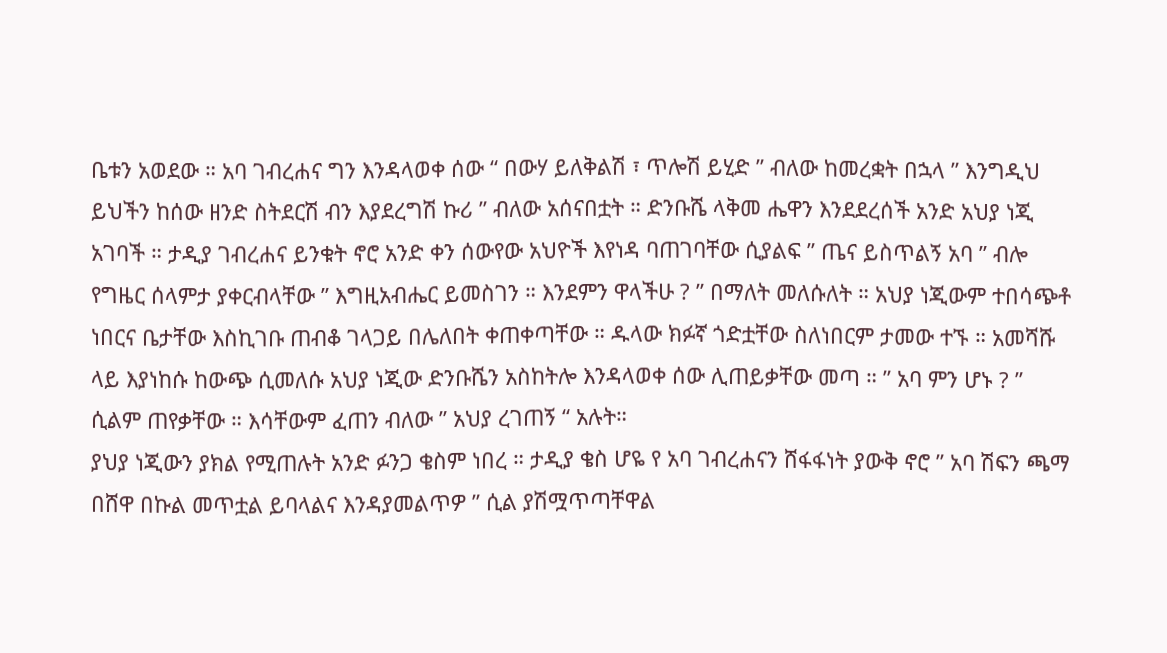ቤቱን አወደው ። አባ ገብረሐና ግን እንዳላወቀ ሰው “ በውሃ ይለቅልሽ ፣ ጥሎሽ ይሂድ ” ብለው ከመረቋት በኋላ ” እንግዲህ ይህችን ከሰው ዘንድ ስትደርሽ ብን እያደረግሽ ኩሪ ” ብለው አሰናበቷት ። ድንቡሼ ላቅመ ሔዋን እንደደረሰች አንድ አህያ ነጂ አገባች ። ታዲያ ገብረሐና ይንቁት ኖሮ አንድ ቀን ሰውየው አህዮች እየነዳ ባጠገባቸው ሲያልፍ ” ጤና ይስጥልኝ አባ ” ብሎ የግዜር ሰላምታ ያቀርብላቸው ” እግዚአብሔር ይመስገን ። እንደምን ዋላችሁ ? ” በማለት መለሱለት ። አህያ ነጂውም ተበሳጭቶ ነበርና ቤታቸው እስኪገቡ ጠብቆ ገላጋይ በሌለበት ቀጠቀጣቸው ። ዱላው ክፉኛ ጎድቷቸው ስለነበርም ታመው ተኙ ። አመሻሹ ላይ እያነከሱ ከውጭ ሲመለሱ አህያ ነጂው ድንቡሼን አስከትሎ እንዳላወቀ ሰው ሊጠይቃቸው መጣ ። ” አባ ምን ሆኑ ? ” ሲልም ጠየቃቸው ። እሳቸውም ፈጠን ብለው ” አህያ ረገጠኝ “ አሉት።
ያህያ ነጂውን ያክል የሚጠሉት አንድ ፉንጋ ቄስም ነበረ ። ታዲያ ቄስ ሆዬ የ አባ ገብረሐናን ሸፋፋነት ያውቅ ኖሮ ” አባ ሽፍን ጫማ በሸዋ በኩል መጥቷል ይባላልና እንዳያመልጥዎ ” ሲል ያሽሟጥጣቸዋል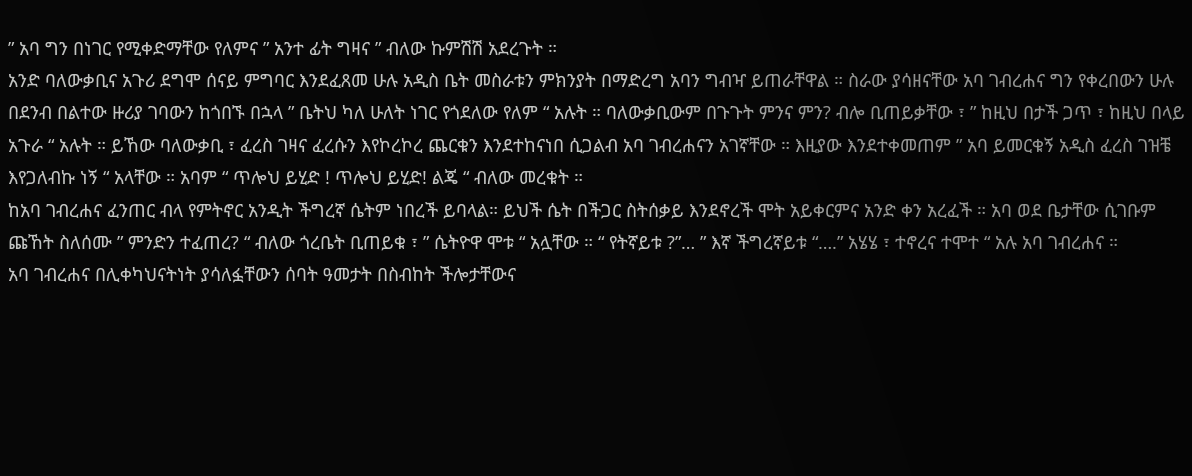” አባ ግን በነገር የሚቀድማቸው የለምና ” አንተ ፊት ግዛና ” ብለው ኩምሽሽ አደረጉት ።
አንድ ባለውቃቢና አጉሪ ደግሞ ሰናይ ምግባር እንደፈጸመ ሁሉ አዲስ ቤት መስራቱን ምክንያት በማድረግ አባን ግብዣ ይጠራቸዋል ። ስራው ያሳዘናቸው አባ ገብረሐና ግን የቀረበውን ሁሉ በደንብ በልተው ዙሪያ ገባውን ከጎበኙ በኋላ ” ቤትህ ካለ ሁለት ነገር የጎደለው የለም “ አሉት ። ባለውቃቢውም በጉጉት ምንና ምን? ብሎ ቢጠይቃቸው ፣ ” ከዚህ በታች ጋጥ ፣ ከዚህ በላይ አጉራ “ አሉት ። ይኸው ባለውቃቢ ፣ ፈረስ ገዛና ፈረሱን እየኮረኮረ ጨርቁን እንደተከናነበ ሲጋልብ አባ ገብረሐናን አገኛቸው ። እዚያው እንደተቀመጠም ” አባ ይመርቁኝ አዲስ ፈረስ ገዝቼ እየጋለብኩ ነኝ “ አላቸው ። አባም “ ጥሎህ ይሂድ ! ጥሎህ ይሂድ! ልጄ “ ብለው መረቁት ።
ከአባ ገብረሐና ፈንጠር ብላ የምትኖር አንዲት ችግረኛ ሴትም ነበረች ይባላል። ይህች ሴት በችጋር ስትሰቃይ እንደኖረች ሞት አይቀርምና አንድ ቀን አረፈች ። አባ ወደ ቤታቸው ሲገቡም ጩኸት ስለሰሙ ” ምንድን ተፈጠረ? “ ብለው ጎረቤት ቢጠይቁ ፣ ” ሴትዮዋ ሞቱ “ አሏቸው ። “ የትኛይቱ ?”… ” እኛ ችግረኛይቱ “….” አሄሄ ፣ ተኖረና ተሞተ “ አሉ አባ ገብረሐና ።
አባ ገብረሐና በሊቀካህናትነት ያሳለፏቸውን ሰባት ዓመታት በስብከት ችሎታቸውና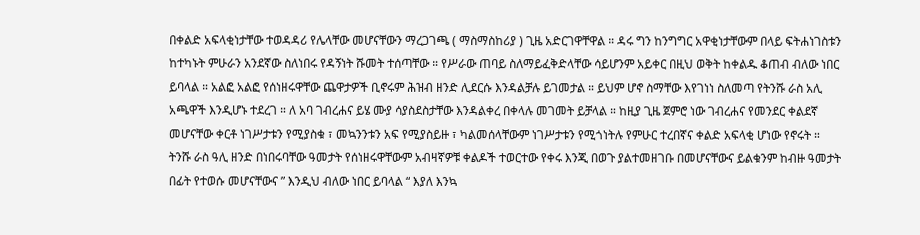በቀልድ አፍላቂነታቸው ተወዳዳሪ የሌላቸው መሆናቸውን ማረጋገጫ ( ማስማስከሪያ ) ጊዜ አድርገዋቸዋል ። ዳሩ ግን ከንግግር አዋቂነታቸውም በላይ ፍትሐነገስቱን ከተካኑት ምሁራን አንደኛው ስለነበሩ የዳኝነት ሹመት ተሰጣቸው ። የሥራው ጠባይ ስለማይፈቅድላቸው ሳይሆንም አይቀር በዚህ ወቅት ከቀልዱ ቆጠብ ብለው ነበር ይባላል ። አልፎ አልፎ የሰነዘሩዋቸው ጨዋታዎች ቢኖሩም ሕዝብ ዘንድ ሊደርሱ እንዳልቻሉ ይገመታል ። ይህም ሆኖ ስማቸው እየገነነ ስለመጣ የትንሹ ራስ አሊ አጫዋች እንዲሆኑ ተደረገ ። ለ አባ ገብረሐና ይሄ ሙያ ሳያስደስታቸው እንዳልቀረ በቀላሉ መገመት ይቻላል ። ከዚያ ጊዜ ጀምሮ ነው ገብረሐና የመንደር ቀልደኛ መሆናቸው ቀርቶ ነገሥታቱን የሚያስቁ ፣ መኳንንቱን አፍ የሚያስይዙ ፣ ካልመሰላቸውም ነገሥታቱን የሚጎነትሉ የምሁር ተረበኛና ቀልድ አፍላቂ ሆነው የኖሩት ።
ትንሹ ራስ ዓሊ ዘንድ በነበሩባቸው ዓመታት የሰነዘሩዋቸውም አብዛኛዎቹ ቀልዶች ተወርተው የቀሩ እንጂ በወጉ ያልተመዘገቡ በመሆናቸውና ይልቁንም ከብዙ ዓመታት በፊት የተወሱ መሆናቸውና ” እንዲህ ብለው ነበር ይባላል “ እያለ እንኳ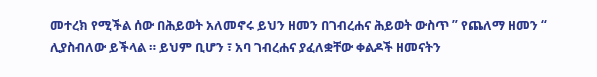መተረክ የሚችል ሰው በሕይወት አለመኖሩ ይህን ዘመን በገብረሐና ሕይወት ውስጥ ” የጨለማ ዘመን “ ሊያስብለው ይችላል ። ይህም ቢሆን ፣ አባ ገብረሐና ያፈለቋቸው ቀልዶች ዘመናትን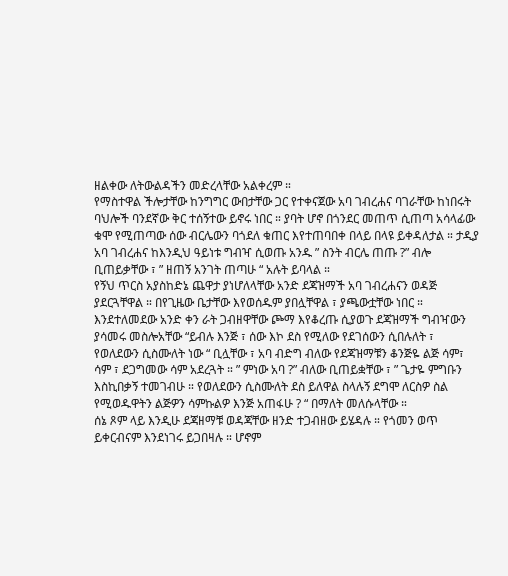ዘልቀው ለትውልዳችን መድረላቸው አልቀረም ።
የማስተዋል ችሎታቸው ከንግግር ውበታቸው ጋር የተቀናጀው አባ ገብረሐና ባገራቸው ከነበሩት ባህሎች ባንደኛው ቅር ተሰኝተው ይኖሩ ነበር ። ያባት ሆኖ በጎንደር መጠጥ ሲጠጣ አሳላፊው ቁሞ የሚጠጣው ሰው ብርሌውን ባጎደለ ቁጠር እየተጠባበቀ በላይ በላዩ ይቀዳለታል ። ታዲያ አባ ገብረሐና ከእንዲህ ዓይነቱ ግብዣ ሲወጡ አንዱ ” ስንት ብርሌ ጠጡ ?” ብሎ ቢጠይቃቸው ፣ ” ዘጠኝ አንገት ጠጣሁ “ አሉት ይባላል ።
የኝህ ጥርስ አያስከድኔ ጨዋታ ያነሆለላቸው አንድ ደጃዝማች አባ ገብረሐናን ወዳጅ ያደርጓቸዋል ። በየጊዜው ቤታቸው እየወሰዱም ያበሏቸዋል ፣ ያጫውቷቸው ነበር ። እንደተለመደው አንድ ቀን ራት ጋብዘዋቸው ጮማ እየቆረጡ ሲያወጉ ደጃዝማች ግብዣውን ያሳመሩ መስሎአቸው “ይብሉ እንጅ ፣ ሰው እኮ ደስ የሚለው የደገሰውን ሲበሉለት ፣ የወለደውን ሲስሙለት ነው “ ቢሏቸው ፣ አባ ብድግ ብለው የደጃዝማቹን ቆንጅዬ ልጅ ሳም፣ ሳም ፣ ደጋግመው ሳም አደረጓት ። ” ምነው አባ ?” ብለው ቢጠይቋቸው ፣ ” ጌታዬ ምግቡን እስኪበቃኝ ተመገብሁ ። የወለደውን ሲስሙለት ደስ ይለዋል ስላሉኝ ደግሞ ለርስዎ ስል የሚወዱዋትን ልጅዎን ሳምኩልዎ እንጅ አጠፋሁ ? “ በማለት መለሱላቸው ።
ሰኔ ጾም ላይ እንዲሁ ደጃዘማቹ ወዳጃቸው ዘንድ ተጋብዘው ይሄዳሉ ። የጎመን ወጥ ይቀርብናም እንደነገሩ ይጋበዛሉ ። ሆኖም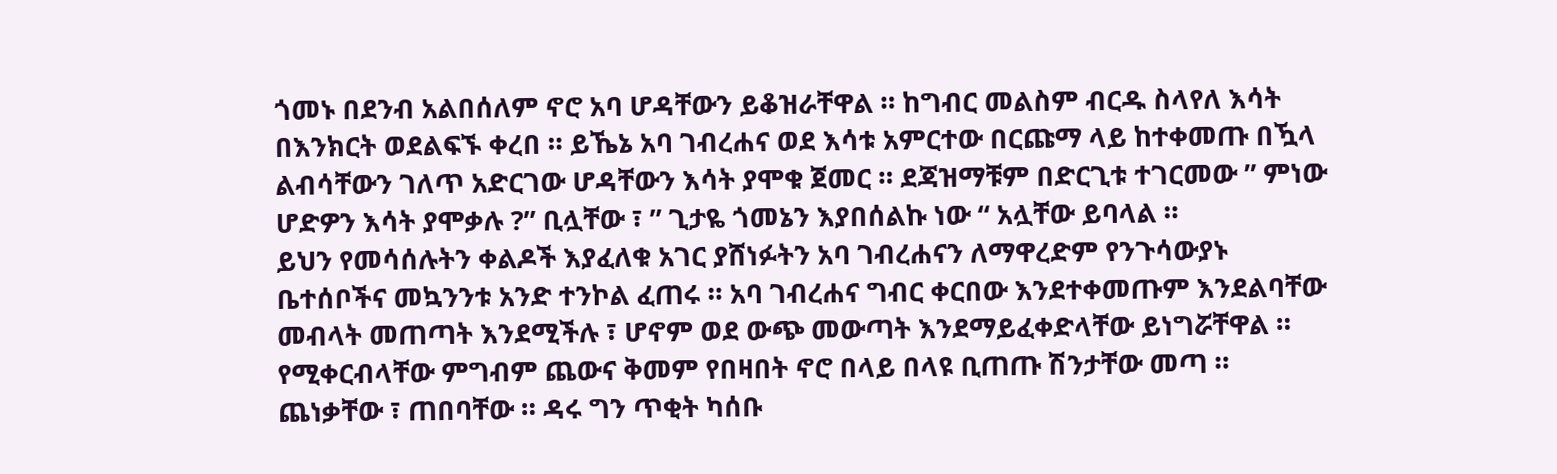ጎመኑ በደንብ አልበሰለም ኖሮ አባ ሆዳቸውን ይቆዝራቸዋል ። ከግብር መልስም ብርዱ ስላየለ እሳት በእንክርት ወደልፍኙ ቀረበ ። ይኼኔ አባ ገብረሐና ወደ እሳቱ አምርተው በርጩማ ላይ ከተቀመጡ በዃላ ልብሳቸውን ገለጥ አድርገው ሆዳቸውን እሳት ያሞቁ ጀመር ። ደጃዝማቹም በድርጊቱ ተገርመው ” ምነው ሆድዎን እሳት ያሞቃሉ ?” ቢሏቸው ፣ ” ጊታዬ ጎመኔን እያበሰልኩ ነው “ አሏቸው ይባላል ።
ይህን የመሳሰሉትን ቀልዶች እያፈለቁ አገር ያሸነፉትን አባ ገብረሐናን ለማዋረድም የንጉሳውያኑ ቤተሰቦችና መኳንንቱ አንድ ተንኮል ፈጠሩ ። አባ ገብረሐና ግብር ቀርበው እንደተቀመጡም እንደልባቸው መብላት መጠጣት እንደሚችሉ ፣ ሆኖም ወደ ውጭ መውጣት እንደማይፈቀድላቸው ይነግሯቸዋል ። የሚቀርብላቸው ምግብም ጨውና ቅመም የበዛበት ኖሮ በላይ በላዩ ቢጠጡ ሽንታቸው መጣ ። ጨነቃቸው ፣ ጠበባቸው ። ዳሩ ግን ጥቂት ካሰቡ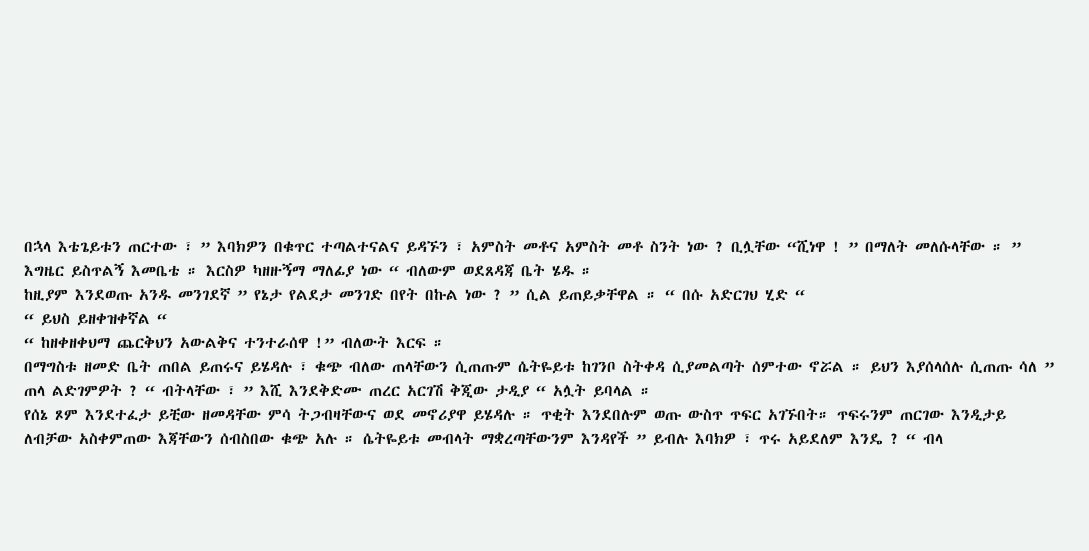በኋላ እቴጌይቱን ጠርተው ፣ ” እባክዎን በቁጥር ተጣልተናልና ይዳኙን ፣ አምስት መቶና አምስት መቶ ስንት ነው ? ቢሏቸው “ሺነዋ ! ” በማለት መለሱላቸው ። ” እግዜር ይስጥልኝ እመቤቴ ። እርስዎ ካዘዙኝማ ማለፊያ ነው “ ብለውም ወደጸዳጃ ቤት ሄዱ ።
ከዚያም እንደወጡ አንዱ መንገደኛ ” የኔታ የልደታ መንገድ በየት በኩል ነው ? ” ሲል ይጠይቃቸዋል ። “ በሱ አድርገህ ሂድ “
“ ይህስ ይዘቀዝቀኛል “
“ ከዘቀዘቀህማ ጨርቅህን አውልቅና ተንተራሰዋ !” ብለውት እርፍ ።
በማግስቱ ዘመድ ቤት ጠበል ይጠሩና ይሄዳሉ ፣ ቁጭ ብለው ጠላቸውን ሲጠጡም ሴትዬይቱ ከገንቦ ስትቀዳ ሲያመልጣት ሰምተው ኖሯል ። ይህን እያሰላሰሉ ሲጠጡ ሳለ ” ጠላ ልድገምዎት ? “ ብትላቸው ፣ ” እሺ እንደቅድሙ ጠረር አርገሽ ቅጂው ታዲያ “ አሏት ይባላል ።
የሰኔ ጾም እንደተፈታ ይቺው ዘመዳቸው ምሳ ትጋብዛቸውና ወደ መኖሪያዋ ይሄዳሉ ። ጥቂት እንደበሉም ወጡ ውስጥ ጥፍር አገኙበት። ጥፍሩንም ጠርገው እንዲታይ ለብቻው አስቀምጠው እጃቸውን ሰብስበው ቁጭ አሉ ። ሴትዬይቱ መብላት ማቋረጣቸውንም እንዳየች ” ይብሉ እባክዎ ፣ ጥሩ አይደለም እንዴ ? “ ብላ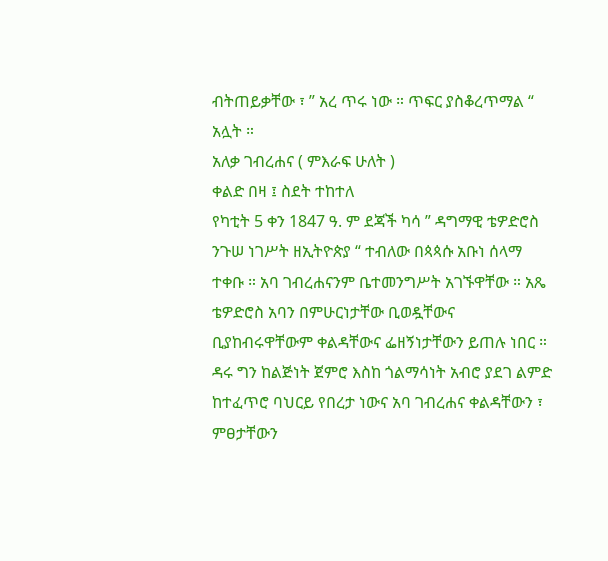ብትጠይቃቸው ፣ ” አረ ጥሩ ነው ። ጥፍር ያስቆረጥማል “ አሏት ።
አለቃ ገብረሐና ( ምእራፍ ሁለት )
ቀልድ በዛ ፤ ስደት ተከተለ
የካቲት 5 ቀን 1847 ዓ. ም ደጃች ካሳ ” ዳግማዊ ቴዎድሮስ ንጉሠ ነገሥት ዘኢትዮጵያ “ ተብለው በጳጳሱ አቡነ ሰላማ ተቀቡ ። አባ ገብረሐናንም ቤተመንግሥት አገኙዋቸው ። አጼ ቴዎድሮስ አባን በምሁርነታቸው ቢወዷቸውና ቢያከብሩዋቸውም ቀልዳቸውና ፌዘኝነታቸውን ይጠሉ ነበር ። ዳሩ ግን ከልጅነት ጀምሮ እስከ ጎልማሳነት አብሮ ያደገ ልምድ ከተፈጥሮ ባህርይ የበረታ ነውና አባ ገብረሐና ቀልዳቸውን ፣ ምፀታቸውን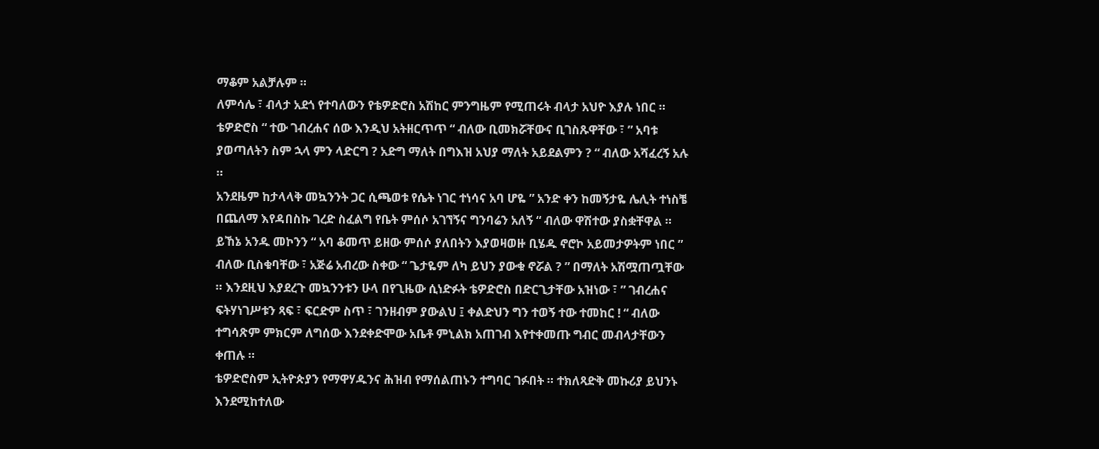ማቆም አልቻሉም ።
ለምሳሌ ፣ ብላታ አደጎ የተባለውን የቴዎድሮስ አሽከር ምንግዜም የሚጠሩት ብላታ አህዮ እያሉ ነበር ። ቴዎድሮስ “ ተው ገብረሐና ሰው እንዲህ አትዘርጥጥ “ ብለው ቢመክሯቸውና ቢገስጹዋቸው ፣ ” አባቱ ያወጣለትን ስም ኋላ ምን ላድርግ ? አድግ ማለት በግእዝ አህያ ማለት አይደልምን ? “ ብለው አሻፈረኝ አሉ ።
አንደዜም ከታላላቅ መኳንንት ጋር ሲጫወቱ የሴት ነገር ተነሳና አባ ሆዬ ” አንድ ቀን ከመኝታዬ ሌሊት ተነስቼ በጨለማ እየዳበስኩ ገረድ ስፈልግ የቤት ምሰሶ አገኘኝና ግንባሬን አለኝ “ ብለው ዋሽተው ያስቋቸዋል ። ይኸኔ አንዱ መኮንን “ አባ ቆመጥ ይዘው ምሰሶ ያለበትን እያወዛወዙ ቢሄዱ ኖሮኮ አይመታዎትም ነበር ” ብለው ቢስቁባቸው ፣ አጅሬ አብረው ስቀው “ ጌታዬም ለካ ይህን ያውቁ ኖሯል ? ” በማለት አሽሟጠጧቸው ። እንደዚህ እያደረጉ መኳንንቱን ሁላ በየጊዜው ሲነድፉት ቴዎድሮስ በድርጊታቸው አዝነው ፣ ” ገብረሐና ፍትሃነገሥቱን ጻፍ ፣ ፍርድም ስጥ ፣ ገንዘብም ያውልህ ፤ ቀልድህን ግን ተወኝ ተው ተመከር ! “ ብለው ተግሳጽም ምክርም ለግሰው እንደቀድሞው አቤቶ ምኒልክ አጠገብ እየተቀመጡ ግብር መብላታቸውን ቀጠሉ ።
ቴዎድሮስም ኢትዮጵያን የማዋሃዱንና ሕዝብ የማሰልጠኑን ተግባር ገፉበት ። ተክለጻድቅ መኩሪያ ይህንኑ እንደሚከተለው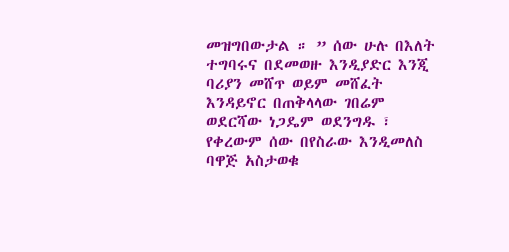መዝግበውታል ። ” ሰው ሁሉ በእለት ተግባሩና በደመወዙ እንዲያድር እንጂ ባሪያን መሸጥ ወይም መሸፈት እንዳይኖር በጠቅላላው ገበሬም ወደርሻው ነጋዴም ወደንግዱ ፣ የቀረውም ሰው በየስራው እንዲመለስ ባዋጅ አስታወቁ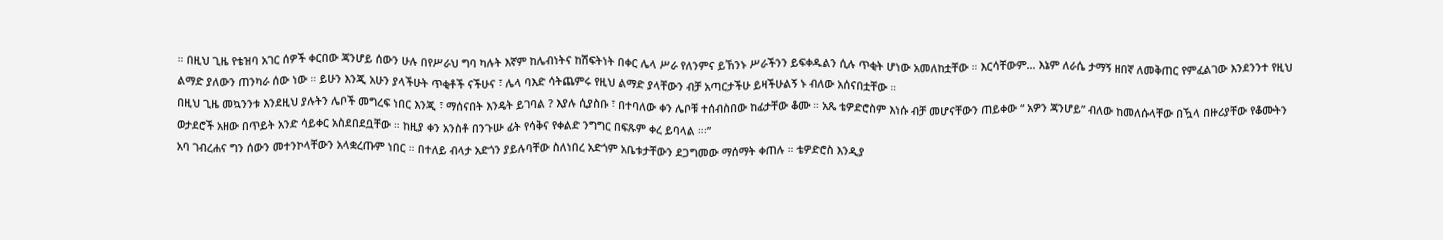። በዚህ ጊዜ የቴዝባ አገር ሰዎች ቀርበው ጃንሆይ ሰውን ሁሉ በየሥራህ ግባ ካሉት እኛም ከሌብነትና ከሽፍትነት በቀር ሌላ ሥራ የለንምና ይኸንኑ ሥራችንን ይፍቀዱልን ሲሉ ጥቂት ሆነው አመለከቷቸው ። እርሳቸውም… እኔም ለራሴ ታማኝ ዘበኛ ለመቅጠር የምፈልገው እንደንንተ የዚህ ልማድ ያለውን ጠንካራ ሰው ነው ። ይሁን እንጂ አሁን ያላችሁት ጥቂቶች ናችሁና ፣ ሌላ ባእድ ሳትጨምሩ የዚህ ልማድ ያላቸውን ብቻ አጣርታችሁ ይዛችሁልኝ ኑ ብለው አሰናበቷቸው ።
በዚህ ጊዜ መኳንንቱ እንደዚህ ያሉትን ሌቦች መግረፍ ነበር እንጂ ፣ ማሰናበት እንዴት ይገባል ? እያሉ ሲያስቡ ፣ በተባለው ቀን ሌቦቹ ተሰብስበው ከፊታቸው ቆሙ ። አጼ ቴዎድሮስም እነሱ ብቻ መሆናቸውን ጠይቀው “ አዎን ጃንሆይ” ብለው ከመለሱላቸው በዃላ በዙሪያቸው የቆሙትን ወታደሮች አዘው በጥይት አንድ ሳይቀር አስደበደቧቸው ። ከዚያ ቀን አንስቶ በንጉሡ ፊት የሳቅና የቀልድ ንግግር በፍጹም ቀረ ይባላል ።፡”
አባ ገብረሐና ግን ሰውን መተንኮላቸውን አላቋረጡም ነበር ። በተለይ ብላታ አድጎን ያይሉባቸው ስለነበረ አድጎም አቤቱታቸውን ደጋግመው ማሰማት ቀጠሉ ። ቴዎድሮስ እንዲያ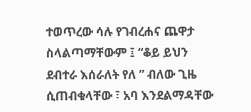ተወጥረው ሳሉ የገብረሐና ጨዋታ ስላልጣማቸውም ፤ “ቆይ ይህን ደብተራ እሰራለት የለ ” ብለው ጊዜ ሲጠብቁላቸው ፣ አባ እንደልማዳቸው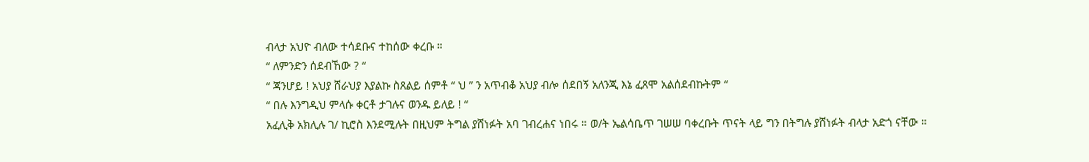ብላታ አህዮ ብለው ተሳደቡና ተከሰው ቀረቡ ።
“ ለምንድን ሰደብኸው ? “
“ ጃንሆይ ! አህያ ሸራህያ እያልኩ ስጸልይ ሰምቶ “ ህ ” ን አጥብቆ አህያ ብሎ ሰደበኝ አለንጂ እኔ ፈጸሞ አልሰደብኩትም “
“ በሉ እንግዲህ ምላሱ ቀርቶ ታገሉና ወንዱ ይለይ ! “
አፈሊቅ አክሊሉ ገ/ ኪሮስ እንደሚሉት በዚህም ትግል ያሸነፉት አባ ገብረሐና ነበሩ ። ወ/ት ኤልሳቤጥ ገሠሠ ባቀረቡት ጥናት ላይ ግን በትግሉ ያሸነፉት ብላታ አድጎ ናቸው ።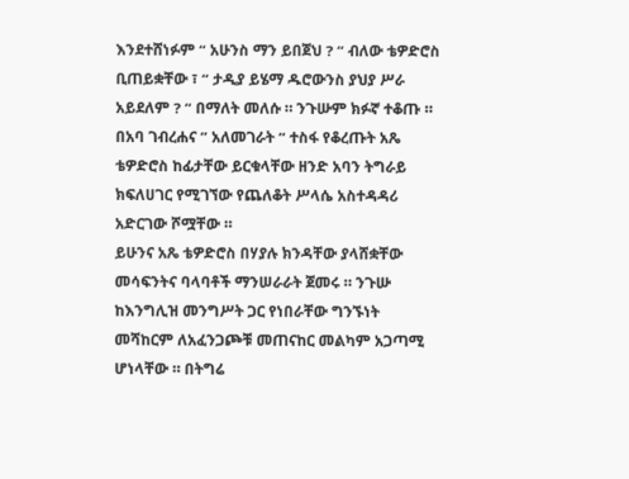እንደተሸነፉም “ አሁንስ ማን ይበጀህ ? “ ብለው ቴዎድሮስ ቢጠይቋቸው ፣ “ ታዲያ ይሄማ ዱሮውንስ ያህያ ሥራ አይደለም ? “ በማለት መለሱ ። ንጉሡም ክፉኛ ተቆጡ ።
በአባ ገብረሐና ” አለመገራት “ ተስፋ የቆረጡት አጼ ቴዎድሮስ ከፊታቸው ይርቁላቸው ዘንድ አባን ትግራይ ክፍለሀገር የሚገኘው የጨለቆት ሥላሴ አስተዳዳሪ አድርገው ሾሟቸው ።
ይሁንና አጼ ቴዎድሮስ በሃያሉ ክንዳቸው ያላሸቋቸው መሳፍንትና ባላባቶች ማንሠራራት ጀመሩ ። ንጉሡ ከእንግሊዝ መንግሥት ጋር የነበራቸው ግንኙነት መሻከርም ለአፈንጋጮቹ መጠናከር መልካም አጋጣሚ ሆነላቸው ። በትግሬ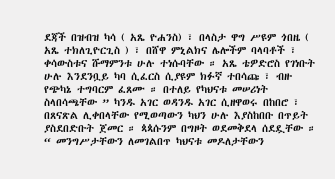ደጃች በዝብዝ ካሳ ( አጼ ዮሐንስ) ፣ በላስታ ዋግ ሥዩም ጎበዜ ( አጼ ተክለጊዮርጊስ ) ፣ በሸዋ ምኒልክና ሌሎችም ባላባቶች ፣ ቀሳውስቱና ሹማምንቱ ሁሉ ተነሱባቸው ። አጼ ቴዎድሮስ የገነቡት ሁሉ እንደንቧይ ካባ ሲፈርስ ሲያዩም ክፉኛ ተበሳጩ ፣ ብዙ የጭካኔ ተግባርም ፈጸሙ ። በተለይ የካህናቱ መሠሪነት ስላበሳጫቸው ” ካንዱ አገር ወዳንዱ አገር ሲዘዋወሩ በከበሮ ፣ በጸናጽል ሊቀበላቸው የሚወጣውን ካህን ሁሉ እያስከበቡ በጥይት ያስደበድቡት ጀመር ። ጳጳሱንም በግዞት ወደመቅደላ ሰደዷቸው ። “ መንግሥታቸውን ለመገልበጥ ካህናቱ መዶለታቸውን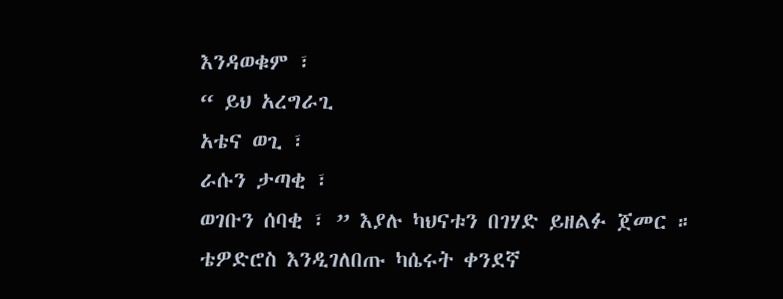እንዳወቁም ፣
“ ይህ አረግራጊ
አቴና ወጊ ፣
ራሱን ታጣቂ ፣
ወገቡን ሰባቂ ፣ ” እያሉ ካህናቱን በገሃድ ይዘልፉ ጀመር ።
ቴዎድሮስ እንዲገለበጡ ካሴሩት ቀንደኛ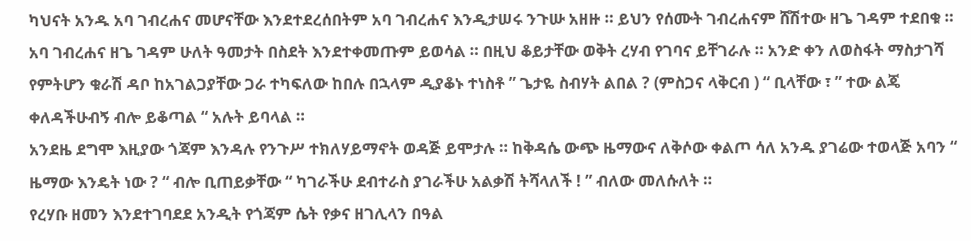ካህናት አንዱ አባ ገብረሐና መሆናቸው እንደተደረሰበትም አባ ገብረሐና እንዲታሠሩ ንጉሡ አዘዙ ። ይህን የሰሙት ገብረሐናም ሸሽተው ዘጌ ገዳም ተደበቁ ። አባ ገብረሐና ዘጌ ገዳም ሁለት ዓመታት በስደት እንደተቀመጡም ይወሳል ። በዚህ ቆይታቸው ወቅት ረሃብ የገባና ይቸገራሉ ። አንድ ቀን ለወስፋት ማስታገሻ የምትሆን ቁራሽ ዳቦ ከአገልጋያቸው ጋራ ተካፍለው ከበሉ በኋላም ዲያቆኑ ተነስቶ ” ጌታዬ ስብሃት ልበል ? (ምስጋና ላቅርብ ) “ ቢላቸው ፣ ” ተው ልጄ ቀለዳችሁብኝ ብሎ ይቆጣል “ አሉት ይባላል ።
አንደዜ ደግሞ እዚያው ጎጃም እንዳሉ የንጉሥ ተክለሃይማኖት ወዳጅ ይሞታሉ ። ከቅዳሴ ውጭ ዜማውና ለቅሶው ቀልጦ ሳለ አንዱ ያገሬው ተወላጅ አባን “ ዜማው እንዴት ነው ? “ ብሎ ቢጠይቃቸው “ ካገራችሁ ደብተራስ ያገራችሁ አልቃሽ ትሻላለች ! ” ብለው መለሱለት ።
የረሃቡ ዘመን እንደተገባደደ አንዲት የጎጃም ሴት የቃና ዘገሊላን በዓል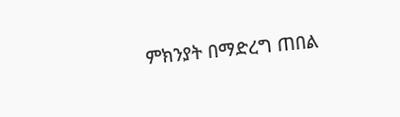ምክንያት በማድረግ ጠበል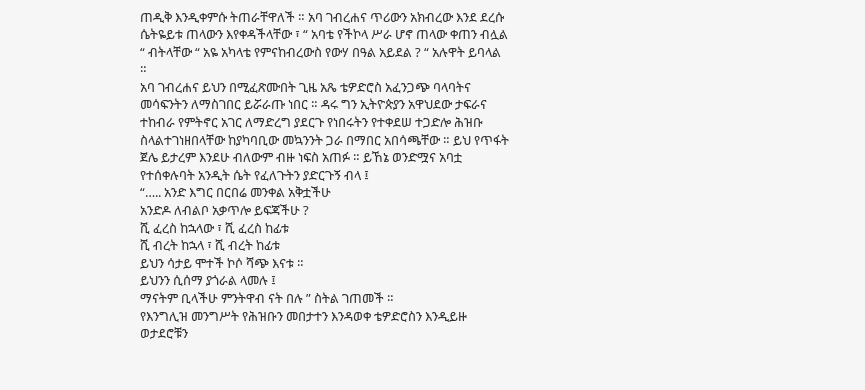ጠዲቅ እንዲቀምሱ ትጠራቸዋለች ። አባ ገብረሐና ጥሪውን አክብረው እንደ ደረሱ ሴትዬይቱ ጠላውን እየቀዳችላቸው ፣ “ አባቴ የችኮላ ሥራ ሆኖ ጠላው ቀጠን ብሏል “ ብትላቸው “ አዬ አካላቴ የምናከብረውስ የውሃ በዓል አይደል ? “ አሉዋት ይባላል ።
አባ ገብረሐና ይህን በሚፈጽሙበት ጊዜ አጼ ቴዎድሮስ አፈንጋጭ ባላባትና መሳፍንትን ለማስገበር ይሯራጡ ነበር ። ዳሩ ግን ኢትዮጵያን አዋህደው ታፍራና ተከብራ የምትኖር አገር ለማድረግ ያደርጉ የነበሩትን የተቀደሠ ተጋድሎ ሕዝቡ ስላልተገነዘበላቸው ከያካባቢው መኳንንት ጋራ በማበር አበሳጫቸው ። ይህ የጥፋት ጀሌ ይታረም እንደሁ ብለውም ብዙ ነፍስ አጠፉ ። ይኸኔ ወንድሟና አባቷ የተሰቀሉባት አንዲት ሴት የፈለጉትን ያድርጉኝ ብላ ፤
“….. አንድ እግር በርበሬ መንቀል አቅቷችሁ
አንድዶ ለብልቦ አቃጥሎ ይፍጃችሁ ?
ሺ ፈረስ ከኋላው ፣ ሺ ፈረስ ከፊቱ
ሺ ብረት ከኋላ ፣ ሺ ብረት ከፊቱ
ይህን ሳታይ ሞተች ኮሶ ሻጭ እናቱ ።
ይህንን ሲሰማ ያጎራል ላመሉ ፤
ማናትም ቢላችሁ ምንትዋብ ናት በሉ ” ስትል ገጠመች ።
የእንግሊዝ መንግሥት የሕዝቡን መበታተን እንዳወቀ ቴዎድሮስን እንዲይዙ ወታደሮቹን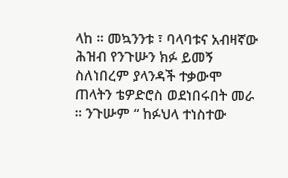ላከ ። መኳንንቱ ፣ ባላባቱና አብዛኛው ሕዝብ የንጉሡን ክፉ ይመኝ ስለነበረም ያላንዳች ተቃውሞ ጠላትን ቴዎድሮስ ወደነበሩበት መራ ። ንጉሡም “ ከፉህላ ተነስተው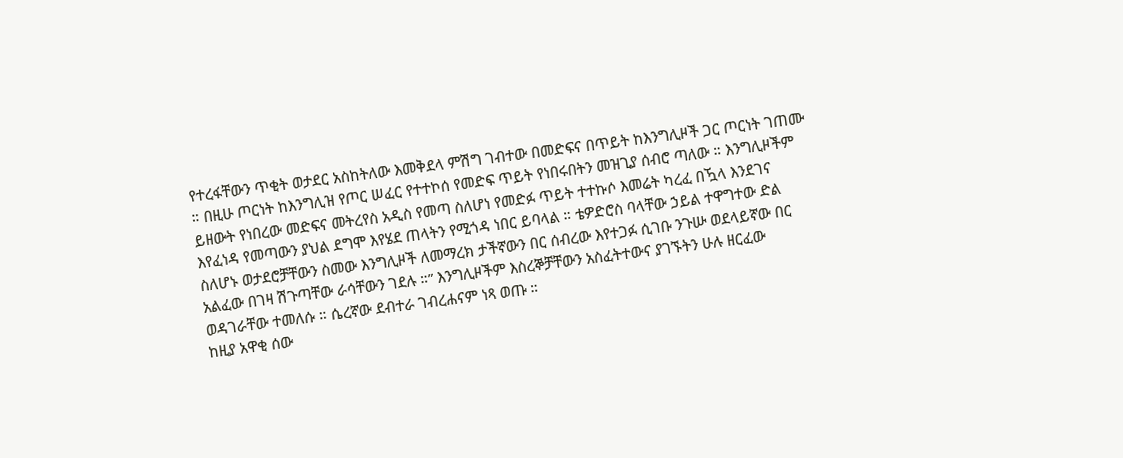የተረፋቸውን ጥቂት ወታደር አስከትለው እመቅደላ ምሽግ ገብተው በመድፍና በጥይት ከእንግሊዞች ጋር ጦርነት ገጠሙ ። በዚሁ ጦርነት ከእንግሊዝ የጦር ሠፈር የተተኮሰ የመድፍ ጥይት የነበሩበትን መዝጊያ ሰብሮ ጣለው ። እንግሊዞችም ይዘውት የነበረው መድፍና መትረየስ አዲስ የመጣ ስለሆነ የመድፉ ጥይት ተተኩሶ እመሬት ካረፈ በዃላ እንደገና እየፈነዳ የመጣውን ያህል ደግሞ እየሄደ ጠላትን የሚጎዳ ነበር ይባላል ። ቴዎድሮስ ባላቸው ኃይል ተዋግተው ድል ስለሆኑ ወታደሮቻቸውን ስመው እንግሊዞች ለመማረክ ታችኛውን በር ሰብረው እየተጋፉ ሲገቡ ንጉሡ ወደላይኛው በር አልፈው በገዛ ሽጉጣቸው ራሳቸውን ገደሉ ።” እንግሊዞችም እስረኞቻቸውን አስፈትተውና ያገኙትን ሁሉ ዘርፈው ወዳገራቸው ተመለሱ ። ሴረኛው ደብተራ ገብረሐናም ነጻ ወጡ ።
ከዚያ አዋቂ ሰው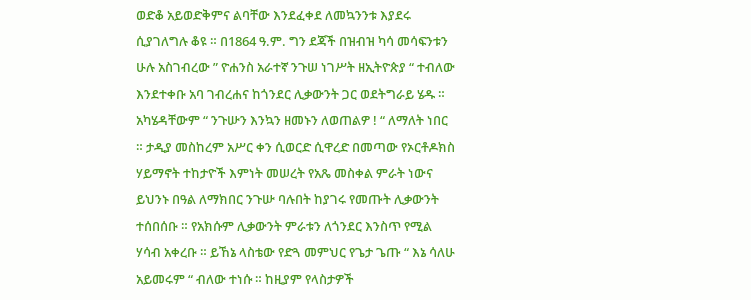ወድቆ አይወድቅምና ልባቸው እንደፈቀደ ለመኳንንቱ እያደሩ ሲያገለግሉ ቆዩ ። በ1864 ዓ.ም. ግን ደጃች በዝብዝ ካሳ መሳፍንቱን ሁሉ አስገብረው ” ዮሐንስ አራተኛ ንጉሠ ነገሥት ዘኢትዮጵያ “ ተብለው እንደተቀቡ አባ ገብረሐና ከጎንደር ሊቃውንት ጋር ወደትግራይ ሄዱ ። አካሄዳቸውም “ ንጉሡን እንኳን ዘመኑን ለወጠልዎ ! “ ለማለት ነበር ። ታዲያ መስከረም አሥር ቀን ሲወርድ ሲዋረድ በመጣው የኦርቶዶክስ ሃይማኖት ተከታዮች እምነት መሠረት የአጼ መስቀል ምራት ነውና ይህንኑ በዓል ለማክበር ንጉሡ ባሉበት ከያገሩ የመጡት ሊቃውንት ተሰበሰቡ ። የአክሱም ሊቃውንት ምራቱን ለጎንደር እንስጥ የሚል ሃሳብ አቀረቡ ። ይኸኔ ላስቴው የድጓ መምህር የጌታ ጌጡ “ እኔ ሳለሁ አይመሩም “ ብለው ተነሱ ። ከዚያም የላስታዎች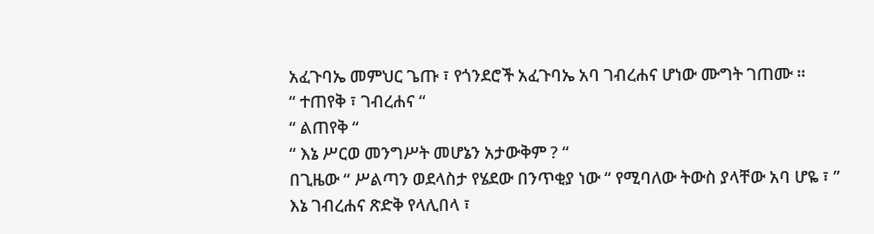አፈጉባኤ መምህር ጌጡ ፣ የጎንደሮች አፈጉባኤ አባ ገብረሐና ሆነው ሙግት ገጠሙ ።
“ ተጠየቅ ፣ ገብረሐና “
“ ልጠየቅ “
“ እኔ ሥርወ መንግሥት መሆኔን አታውቅም ? “
በጊዜው “ ሥልጣን ወደላስታ የሄደው በንጥቂያ ነው “ የሚባለው ትውስ ያላቸው አባ ሆዬ ፣ ” እኔ ገብረሐና ጽድቅ የላሊበላ ፣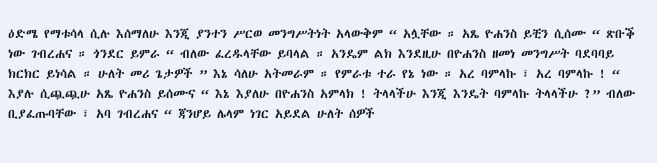ዕድሜ የማቱሳላ ሲሉ እሰማለሁ እንጂ ያንተን ሥርወ መንግሥትነት አላውቅም “ አሏቸው ። አጼ ዮሐንስ ይቺን ሲሰሙ “ ጽቡቕ ነው ገብረሐና ። ጎንደር ይምራ “ ብለው ፈረዱላቸው ይባላል ። አንዴም ልክ እንደዚሁ በዮሐንስ ዘመነ መንግሥት ባደባባይ ክርክር ይነሳል ። ሁለት መሪ ጌታዎች ” እኔ ሳለሁ አትመራም ። የምራቱ ተራ የኔ ነው ። አረ ባምላኩ ፣ አረ ባምላኩ ! “ እያሉ ሲጯጯሁ አጼ ዮሐንስ ይሰሙና “ እኔ እያለሁ በዮሐንስ አምላክ ! ትላላችሁ እንጂ እንዴት ባምላኩ ትላላችሁ ?” ብለው ቢያፈጡባቸው ፣ አባ ገብረሐና “ ጃንሆይ ሌላም ነገር አይደል ሁለት ሰዎች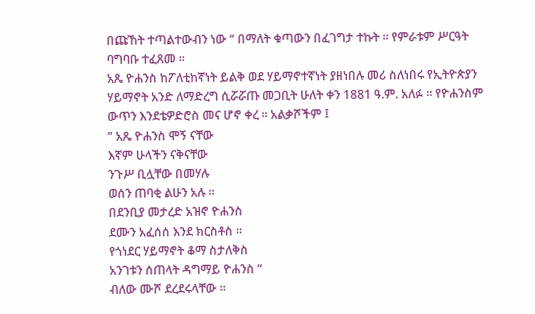በጩኸት ተጣልተውብን ነው “ በማለት ቁጣውን በፈገግታ ተኩት ። የምራቱም ሥርዓት ባግባቡ ተፈጸመ ።
አጼ ዮሐንስ ከፖለቲከኛነት ይልቅ ወደ ሃይማኖተኛነት ያዘነበሉ መሪ ስለነበሩ የኢትዮጵያን ሃይማኖት አንድ ለማድረግ ሲሯሯጡ መጋቢት ሁለት ቀን 1881 ዓ.ም. አለፉ ። የዮሐንስም ውጥን እንደቴዎድሮስ መና ሆኖ ቀረ ። አልቃሾችም ፤
” አጼ ዮሐንስ ሞኝ ናቸው
እኛም ሁላችን ናቅናቸው
ንጉሥ ቢሏቸው በመሃሉ
ወሰን ጠባቂ ልሁን አሉ ።
በደንቢያ መታረድ አዝኖ ዮሐንስ
ደሙን አፈሰሰ እንደ ክርስቶስ ።
የጎነደር ሃይማኖት ቆማ ስታለቅስ
አንገቱን ሰጠላት ዳግማይ ዮሐንስ “
ብለው ሙሾ ደረደሩላቸው ።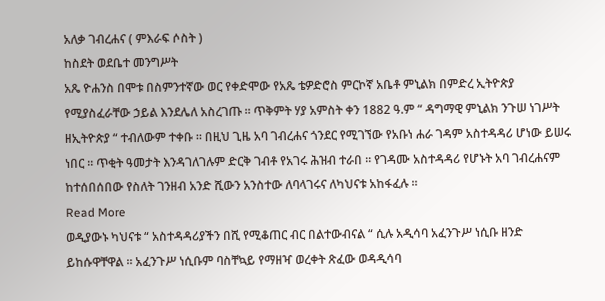አለቃ ገብረሐና ( ምእራፍ ሶስት )
ከስደት ወደቤተ መንግሥት
አጼ ዮሐንስ በሞቱ በስምንተኛው ወር የቀድሞው የአጼ ቴዎድሮስ ምርኮኛ አቤቶ ምኒልክ በምድረ ኢትዮጵያ የሚያስፈራቸው ኃይል እንደሌለ አስረገጡ ። ጥቅምት ሃያ አምስት ቀን 1882 ዓ.ም “ ዳግማዊ ምኒልክ ንጉሠ ነገሥት ዘኢትዮጵያ “ ተብለውም ተቀቡ ። በዚህ ጊዜ አባ ገብረሐና ጎንደር የሚገኘው የአቡነ ሐራ ገዳም አስተዳዳሪ ሆነው ይሠሩ ነበር ። ጥቂት ዓመታት እንዳገለገሉም ድርቅ ገብቶ የአገሩ ሕዝብ ተራበ ። የገዳሙ አስተዳዳሪ የሆኑት አባ ገብረሐናም ከተሰበሰበው የስለት ገንዘብ አንድ ሺውን አንስተው ለባላገሩና ለካህናቱ አከፋፈሉ ።
Read More
ወዲያውኑ ካህናቱ “ አስተዳዳሪያችን በሺ የሚቆጠር ብር በልተውብናል “ ሲሉ አዲሳባ አፈንጉሥ ነሲቡ ዘንድ ይከሱዋቸዋል ። አፈንጉሥ ነሲቡም ባስቸኳይ የማዘዣ ወረቀት ጽፈው ወዳዲሳባ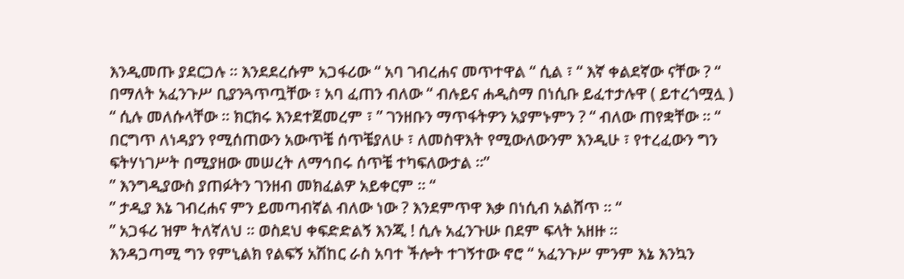እንዲመጡ ያደርጋሉ ። እንደደረሱም አጋፋሪው “ አባ ገብረሐና መጥተዋል “ ሲል ፣ “ እኛ ቀልደኛው ናቸው ? “ በማለት አፈንጉሥ ቢያንጓጥጧቸው ፣ አባ ፈጠን ብለው “ ብሉይና ሐዲስማ በነሲቡ ይፈተታሉዋ ( ይተረጎሟሏ ) “ ሲሉ መለሱላቸው ። ክርክሩ እንደተጀመረም ፣ ” ገንዘቡን ማጥፋትዎን አያምኑምን ? “ ብለው ጠየቋቸው ። “ በርግጥ ለነዳያን የሚሰጠውን አውጥቼ ሰጥቼያለሁ ፣ ለመስዋእት የሚውለውንም እንዲሁ ፣ የተረፈውን ግን ፍትሃነገሥት በሚያዘው መሠረት ለማኅበሩ ሰጥቼ ተካፍለውታል ።”
” እንግዲያውስ ያጠፉትን ገንዘብ መክፈልዎ አይቀርም ። “
” ታዲያ እኔ ገብረሐና ምን ይመጣብኛል ብለው ነው ? እንደምጥዋ እቃ በነሲብ አልሸጥ ። “
” አጋፋሪ ዝም ትለኛለህ ። ወስደህ ቀፍድድልኝ እንጂ ! ሲሉ አፈንጉሡ በደም ፍላት አዘዙ ።
እንዳጋጣሚ ግን የምኒልክ የልፍኝ አሽከር ራስ አባተ ችሎት ተገኝተው ኖሮ “ አፈንጉሥ ምንም እኔ እንኳን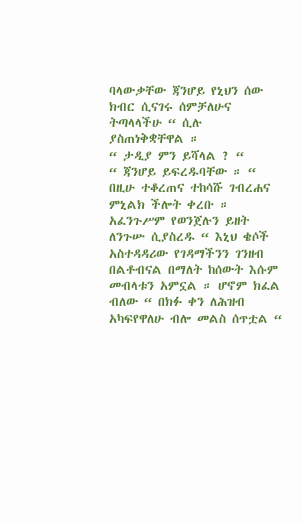ባላውቃቸው ጃንሆይ የኒህን ሰው ክብር ሲናገሩ ሰምቻለሁና ትጣላላችሁ “ ሲሉ ያስጠነቅቋቸዋል ።
“ ታዲያ ምን ይሻላል ? “
“ ጃንሆይ ይፍረዱባቸው ። “
በዚሁ ተቆረጠና ተከሳሹ ገብረሐና ምኒልክ ችሎት ቀረቡ ። አፈንጉሥም የወንጀሉን ይዘት ለንጉሡ ሲያስረዱ “ እኒህ ቄሶች አስተዳዳሪው የገዳማችንን ገንዘብ በልቶብናል በማለት ከሰውት እሱም መብላቱን አምኗል ። ሆኖም ክፈል ብለው “ በክፉ ቀን ለሕዝብ አካፍየዋለሁ ብሎ መልስ ሰጥቷል “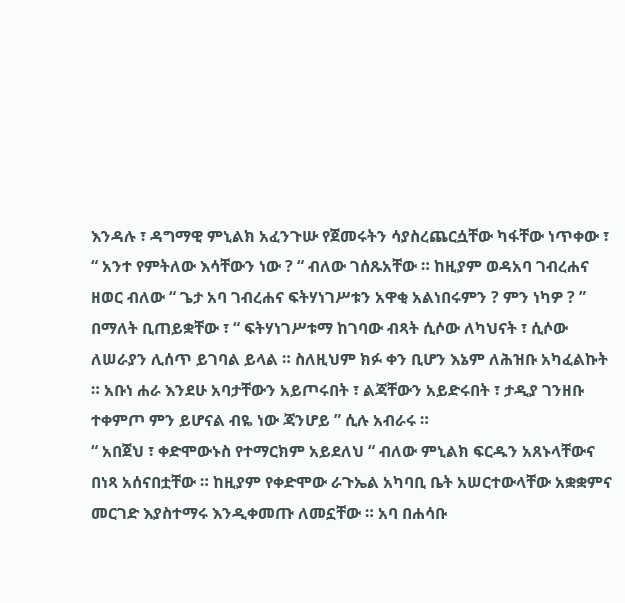እንዳሉ ፣ ዳግማዊ ምኒልክ አፈንጉሡ የጀመሩትን ሳያስረጨርሷቸው ካፋቸው ነጥቀው ፣ “ አንተ የምትለው እሳቸውን ነው ? “ ብለው ገሰጹአቸው ። ከዚያም ወዳአባ ገብረሐና ዘወር ብለው “ ጌታ አባ ገብረሐና ፍትሃነገሥቱን አዋቂ አልነበሩምን ? ምን ነካዎ ? ” በማለት ቢጠይቋቸው ፣ “ ፍትሃነገሥቱማ ከገባው ብጻት ሲሶው ለካህናት ፣ ሲሶው ለሠራያን ሊሰጥ ይገባል ይላል ። ስለዚህም ክፉ ቀን ቢሆን እኔም ለሕዝቡ አካፈልኩት ። አቡነ ሐራ እንደሁ አባታቸውን አይጦሩበት ፣ ልጃቸውን አይድሩበት ፣ ታዲያ ገንዘቡ ተቀምጦ ምን ይሆናል ብዬ ነው ጃንሆይ ” ሲሉ አብራሩ ።
“ አበጀህ ፣ ቀድሞውኑስ የተማርክም አይደለህ “ ብለው ምኒልክ ፍርዱን አጸኑላቸውና በነጻ አሰናበቷቸው ። ከዚያም የቀድሞው ራጉኤል አካባቢ ቤት አሠርተውላቸው አቋቋምና መርገድ እያስተማሩ እንዲቀመጡ ለመኗቸው ። አባ በሐሳቡ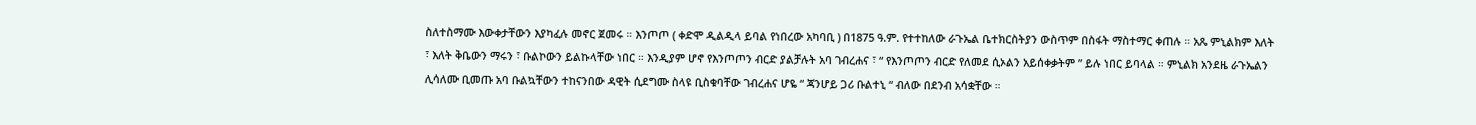ስለተስማሙ እውቀታቸውን እያካፈሉ መኖር ጀመሩ ። እንጦጦ ( ቀድሞ ዲልዲላ ይባል የነበረው አካባቢ ) በ1875 ዓ.ም. የተተከለው ራጉኤል ቤተክርስትያን ውስጥም በስፋት ማስተማር ቀጠሉ ። አጼ ምኒልክም እለት ፣ እለት ቅቤውን ማሩን ፣ ቡልኮውን ይልኩላቸው ነበር ። እንዲያም ሆኖ የእንጦጦን ብርድ ያልቻሉት አባ ገብረሐና ፣ “ የእንጦጦን ብርድ የለመደ ሲኦልን አይሰቀቃትም ” ይሉ ነበር ይባላል ። ምኒልክ አንደዜ ራጉኤልን ሊሳለሙ ቢመጡ አባ ቡልኳቸውን ተከናንበው ዳዊት ሲደግሙ ስላዩ ቢስቁባቸው ገብረሐና ሆዬ “ ጃንሆይ ጋሪ ቡልተኒ “ ብለው በደንብ አሳቋቸው ።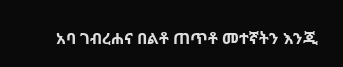አባ ገብረሐና በልቶ ጠጥቶ መተኛትን እንጂ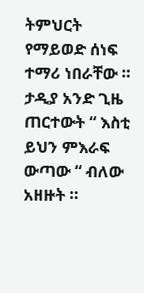ትምህርት የማይወድ ሰነፍ ተማሪ ነበራቸው ። ታዲያ አንድ ጊዜ ጠርተውት “ እስቲ ይህን ምእራፍ ውጣው “ ብለው አዘዙት ።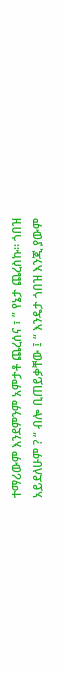ተማሪውም እንደምንም አምታቶ ጨረሰና ፣ ” የኔታ ጨረስኩ። ጎበዝ አይደለሁም ? “ ብሎ ቢጠይቃቸው ፤ “ እንዴታ ጎበዝ እንጂ ያውም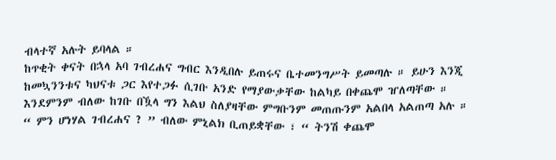ብላተኛ አሉት ይባላል ።
ከጥቂት ቀናት በኋላ አባ ገብረሐና ግብር እንዲበሉ ይጠሩና ቤተመንግሥት ይመጣሉ ። ይሁን እንጂ ከመኳንንቱና ካህናቱ ጋር እየተጋፉ ሲገቡ አንድ የማያውቃቸው ከልካይ በቀጨሞ ዠለጣቸው ። እንደምንም ብለው ከገቡ በዃላ ግን እልህ ስለያዛቸው ምግቡንም መጠጡንም አልበላ አልጠጣ አሉ ። “ ምን ሆነሃል ገብረሐና ? ” ብለው ምኒልክ ቢጠይቋቸው ፣ “ ትንሽ ቀጨሞ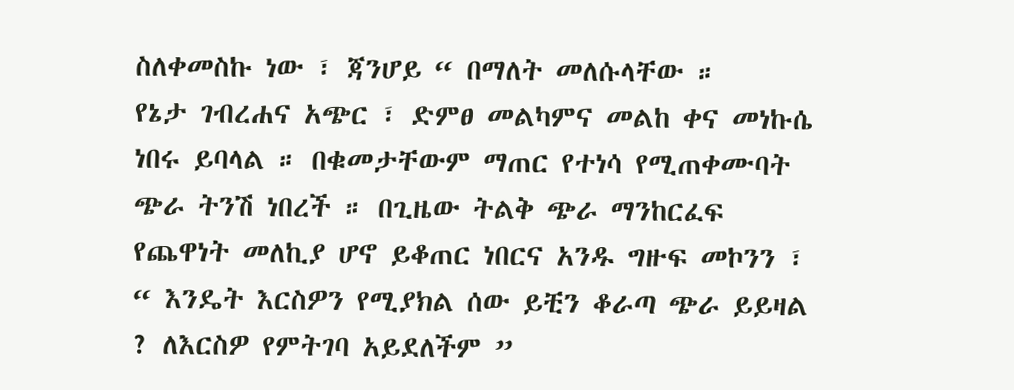ስለቀመስኩ ነው ፣ ጃንሆይ “ በማለት መለሱላቸው ።
የኔታ ገብረሐና አጭር ፣ ድምፀ መልካምና መልከ ቀና መነኩሴ ነበሩ ይባላል ። በቁመታቸውም ማጠር የተነሳ የሚጠቀሙባት ጭራ ትንሽ ነበረች ። በጊዜው ትልቅ ጭራ ማንከርፈፍ የጨዋነት መለኪያ ሆኖ ይቆጠር ነበርና አንዱ ግዙፍ መኮንን ፣ “ እንዴት እርስዎን የሚያክል ሰው ይቺን ቆራጣ ጭራ ይይዛል ? ለእርስዎ የምትገባ አይደለችም ”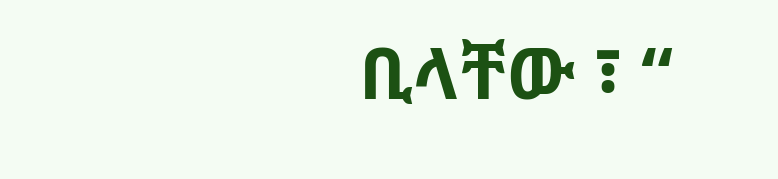ቢላቸው ፣ “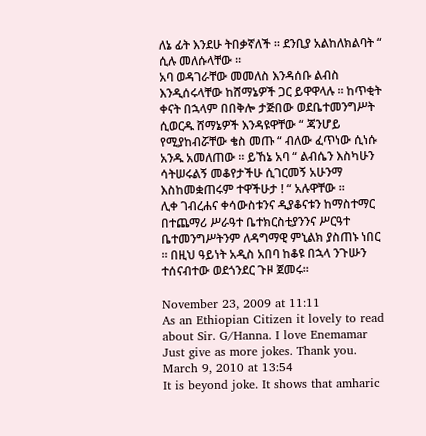ለኔ ፊት እንደሁ ትበቃኛለች ። ደንቢያ አልከለክልባት “ ሲሉ መለሱላቸው ።
አባ ወዳገራቸው መመለስ እንዳሰቡ ልብስ እንዲሰሩላቸው ከሸማኔዎች ጋር ይዋዋላሉ ። ከጥቂት ቀናት በኋላም በበቅሎ ታጅበው ወደቤተመንግሥት ሲወርዱ ሸማኔዎች እንዳዩዋቸው “ ጃንሆይ የሚያከብሯቸው ቄስ መጡ “ ብለው ፈጥነው ሲነሱ አንዱ አመለጠው ። ይኸኔ አባ “ ልብሴን እስካሁን ሳትሠሩልኝ መቆየታችሁ ሲገርመኝ አሁንማ እስከመቋጠሩም ተዋችሁታ ! “ አሉዋቸው ።
ሊቀ ገብረሐና ቀሳውስቱንና ዲያቆናቱን ከማስተማር በተጨማሪ ሥራዓተ ቤተክርስቲያንንና ሥርዓተ ቤተመንግሥትንም ለዳግማዊ ምኒልክ ያስጠኑ ነበር ። በዚህ ዓይነት አዲስ አበባ ከቆዩ በኋላ ንጉሡን ተሰናብተው ወደጎንደር ጉዞ ጀመሩ።

November 23, 2009 at 11:11
As an Ethiopian Citizen it lovely to read about Sir. G/Hanna. I love Enemamar Just give as more jokes. Thank you.
March 9, 2010 at 13:54
It is beyond joke. It shows that amharic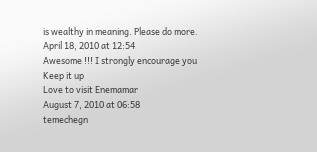is wealthy in meaning. Please do more.
April 18, 2010 at 12:54
Awesome !!! I strongly encourage you
Keep it up
Love to visit Enemamar
August 7, 2010 at 06:58
temechegn